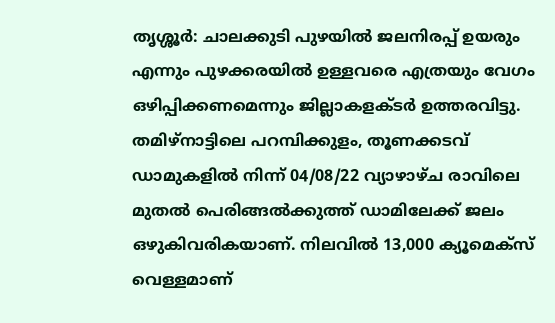തൃശ്ശൂർ: ചാലക്കുടി പുഴയിൽ ജലനിരപ്പ് ഉയരും എന്നും പുഴക്കരയിൽ ഉള്ളവരെ എത്രയും വേഗം ഒഴിപ്പിക്കണമെന്നും ജില്ലാകളക്ടർ ഉത്തരവിട്ടു. തമിഴ്നാട്ടിലെ പറമ്പിക്കുളം, തൂണക്കടവ് ഡാമുകളിൽ നിന്ന് 04/08/22 വ്യാഴാഴ്ച രാവിലെ മുതൽ പെരിങ്ങൽക്കുത്ത് ഡാമിലേക്ക് ജലം ഒഴുകിവരികയാണ്. നിലവിൽ 13,000 ക്യൂമെക്സ് വെള്ളമാണ്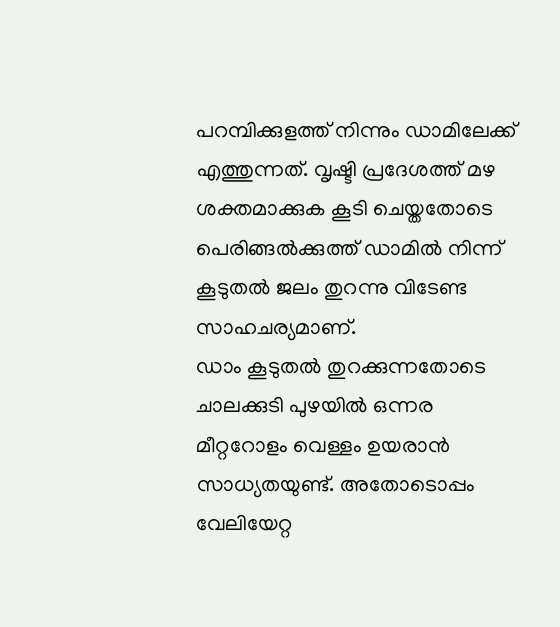പറമ്പിക്കുളത്ത് നിന്നും ഡാമിലേക്ക് എത്തുന്നത്. വൃഷ്ടി പ്രദേശത്ത് മഴ ശക്തമാക്കുക കൂടി ചെയ്തതോടെ പെരിങ്ങൽക്കുത്ത് ഡാമിൽ നിന്ന് കൂടുതൽ ജലം തുറന്നു വിടേണ്ട സാഹചര്യമാണ്.
ഡാം കൂടുതൽ തുറക്കുന്നതോടെ ചാലക്കുടി പുഴയിൽ ഒന്നര മീറ്ററോളം വെള്ളം ഉയരാൻ സാധ്യതയുണ്ട്. അതോടൊപ്പം വേലിയേറ്റ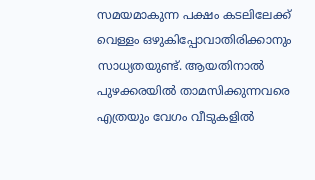സമയമാകുന്ന പക്ഷം കടലിലേക്ക് വെള്ളം ഒഴുകിപ്പോവാതിരിക്കാനും സാധ്യതയുണ്ട്. ആയതിനാൽ പുഴക്കരയിൽ താമസിക്കുന്നവരെ എത്രയും വേഗം വീടുകളിൽ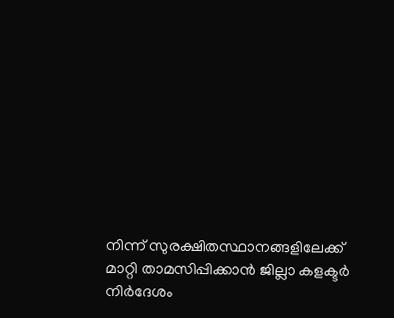നിന്ന് സുരക്ഷിതസ്ഥാനങ്ങളിലേക്ക് മാറ്റി താമസിപ്പിക്കാൻ ജില്ലാ കളക്ടർ നിർദേശം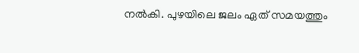നൽകി. പുഴയിലെ ജലം ഏത് സമയത്തും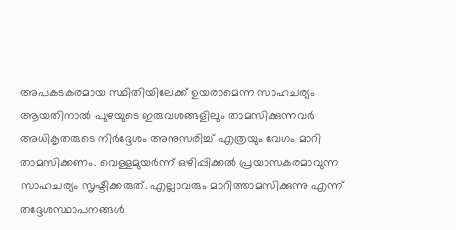അപകടകരമായ സ്ഥിതിയിലേക്ക് ഉയരാമെന്ന സാഹചര്യം ആയതിനാൽ പുഴയുടെ ഇരുവശങ്ങളിലും താമസിക്കുന്നവർ അധികൃതരുടെ നിർദ്ദേശം അനുസരിച്ച് എത്രയും വേഗം മാറി താമസിക്കണം. വെള്ളമുയർന്ന് ഒഴിപ്പിക്കൽ പ്രയാസകരമാവുന്ന സാഹചര്യം സൃഷ്ടിക്കരുത്. എല്ലാവരും മാറിത്താമസിക്കുന്നു എന്ന് തദ്ദേശസ്ഥാപനങ്ങൾ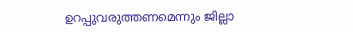ഉറപ്പുവരുത്തണമെന്നും ജില്ലാ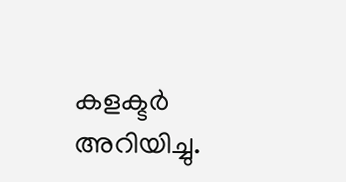കളക്ടർ അറിയിച്ചു.